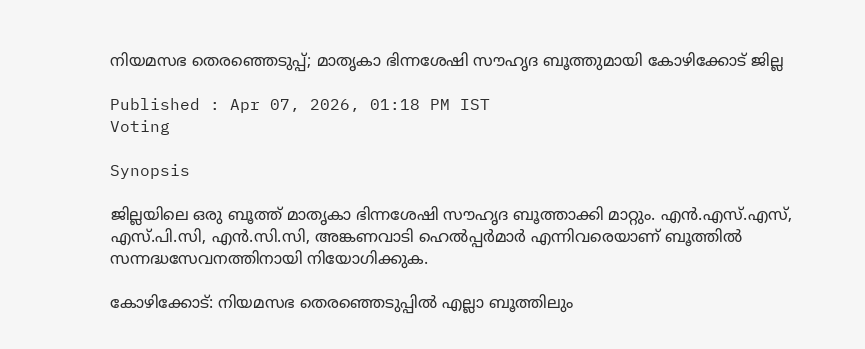നിയമസഭ തെരഞ്ഞെടുപ്പ്; മാതൃകാ ഭിന്നശേഷി സൗഹൃദ ബൂത്തുമായി കോഴിക്കോട് ജില്ല

Published : Apr 07, 2026, 01:18 PM IST
Voting

Synopsis

ജില്ലയിലെ ഒരു ബൂത്ത് മാതൃകാ ഭിന്നശേഷി സൗഹൃദ ബൂത്താക്കി മാറ്റും. എന്‍.എസ്.എസ്, എസ്.പി.സി, എന്‍.സി.സി, അങ്കണവാടി ഹെല്‍പ്പര്‍മാര്‍ എന്നിവരെയാണ് ബൂത്തില്‍ സന്നദ്ധസേവനത്തിനായി നിയോഗിക്കുക.

കോഴിക്കോട്: നിയമസഭ തെരഞ്ഞെടുപ്പില്‍ എല്ലാ ബൂത്തിലും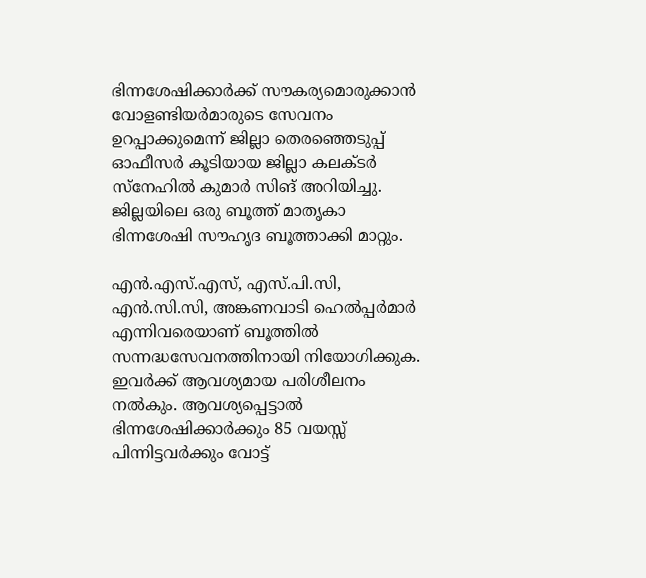ഭിന്നശേഷിക്കാര്‍ക്ക് സൗകര്യമൊരുക്കാന്‍ വോളണ്ടിയര്‍മാരുടെ സേവനം ഉറപ്പാക്കുമെന്ന് ജില്ലാ തെരഞ്ഞെടുപ്പ് ഓഫീസര്‍ കൂടിയായ ജില്ലാ കലക്ടര്‍ സ്നേഹില്‍ കുമാര്‍ സിങ് അറിയിച്ചു. ജില്ലയിലെ ഒരു ബൂത്ത് മാതൃകാ ഭിന്നശേഷി സൗഹൃദ ബൂത്താക്കി മാറ്റും.

എന്‍.എസ്.എസ്, എസ്.പി.സി, എന്‍.സി.സി, അങ്കണവാടി ഹെല്‍പ്പര്‍മാര്‍ എന്നിവരെയാണ് ബൂത്തില്‍ സന്നദ്ധസേവനത്തിനായി നിയോഗിക്കുക. ഇവര്‍ക്ക് ആവശ്യമായ പരിശീലനം നല്‍കും. ആവശ്യപ്പെട്ടാല്‍ ഭിന്നശേഷിക്കാര്‍ക്കും 85 വയസ്സ് പിന്നിട്ടവര്‍ക്കും വോട്ട്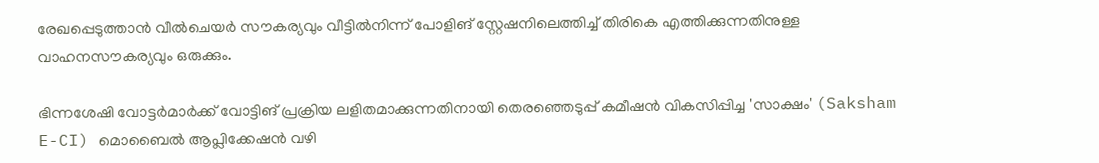രേഖപ്പെടുത്താന്‍ വീല്‍ചെയര്‍ സൗകര്യവും വീട്ടില്‍നിന്ന് പോളിങ് സ്റ്റേഷനിലെത്തിച്ച് തിരികെ എത്തിക്കുന്നതിനുള്ള വാഹനസൗകര്യവും ഒരുക്കും.

ഭിന്നശേഷി വോട്ടര്‍മാര്‍ക്ക് വോട്ടിങ് പ്രക്രിയ ലളിതമാക്കുന്നതിനായി തെരഞ്ഞെടുപ്പ് കമീഷന്‍ വികസിപ്പിച്ച 'സാക്ഷം' (Saksham E-CI) മൊബൈല്‍ ആപ്ലിക്കേഷന്‍ വഴി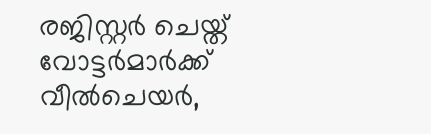രജിസ്റ്റര്‍ ചെയ്ത് വോട്ടര്‍മാര്‍ക്ക് വീല്‍ചെയര്‍,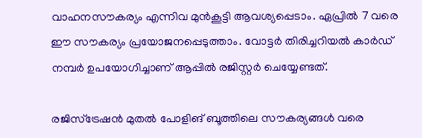വാഹനസൗകര്യം എന്നിവ മുന്‍കൂട്ടി ആവശ്യപ്പെടാം. ഏപ്രില്‍ 7 വരെ ഈ സൗകര്യം പ്രയോജനപ്പെടുത്താം. വോട്ടര്‍ തിരിച്ചറിയല്‍ കാര്‍ഡ് നമ്പര്‍ ഉപയോഗിച്ചാണ് ആപ്പില്‍ രജിസ്റ്റര്‍ ചെയ്യേണ്ടത്.

രജിസ്ട്രേഷന്‍ മുതല്‍ പോളിങ് ബൂത്തിലെ സൗകര്യങ്ങള്‍ വരെ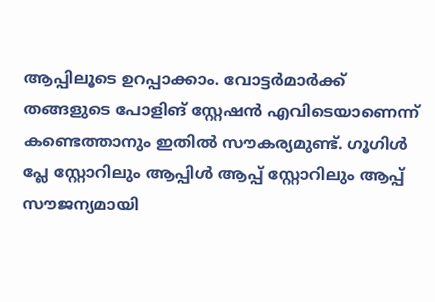ആപ്പിലൂടെ ഉറപ്പാക്കാം. വോട്ടര്‍മാര്‍ക്ക് തങ്ങളുടെ പോളിങ് സ്റ്റേഷന്‍ എവിടെയാണെന്ന് കണ്ടെത്താനും ഇതില്‍ സൗകര്യമുണ്ട്. ഗൂഗിള്‍ പ്ലേ സ്റ്റോറിലും ആപ്പിള്‍ ആപ്പ് സ്റ്റോറിലും ആപ്പ് സൗജന്യമായി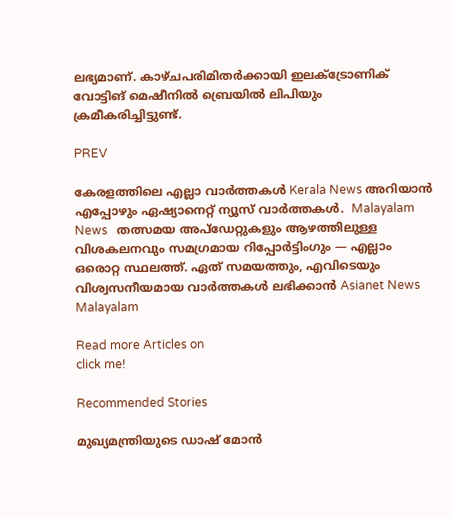ലഭ്യമാണ്. കാഴ്ചപരിമിതര്‍ക്കായി ഇലക്‌ട്രോണിക് വോട്ടിങ് മെഷീനില്‍ ബ്രെയില്‍ ലിപിയും ക്രമീകരിച്ചിട്ടുണ്ട്.

PREV

കേരളത്തിലെ എല്ലാ വാർത്തകൾ Kerala News അറിയാൻ  എപ്പോഴും ഏഷ്യാനെറ്റ് ന്യൂസ് വാർത്തകൾ.  Malayalam News   തത്സമയ അപ്‌ഡേറ്റുകളും ആഴത്തിലുള്ള വിശകലനവും സമഗ്രമായ റിപ്പോർട്ടിംഗും — എല്ലാം ഒരൊറ്റ സ്ഥലത്ത്. ഏത് സമയത്തും, എവിടെയും വിശ്വസനീയമായ വാർത്തകൾ ലഭിക്കാൻ Asianet News Malayalam

Read more Articles on
click me!

Recommended Stories

മുഖ്യമന്ത്രിയുടെ ഡാഷ് മോൻ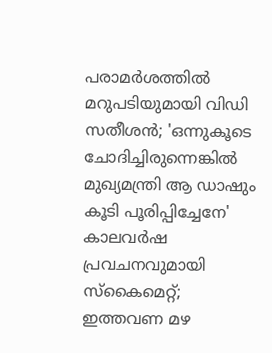പരാമര്‍ശത്തിൽ മറുപടിയുമായി വിഡി സതീശൻ; 'ഒന്നുകൂടെ ചോദിച്ചിരുന്നെങ്കിൽ മുഖ്യമന്ത്രി ആ ഡാഷും കൂടി പൂരിപ്പിച്ചേനേ'
കാലവർഷ പ്രവചനവുമായി സ്കൈമെറ്റ്; ഇത്തവണ മഴ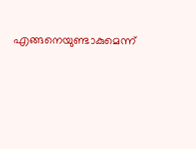എങ്ങനെയുണ്ടാകുമെന്ന്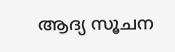ആദ്യ സൂചന